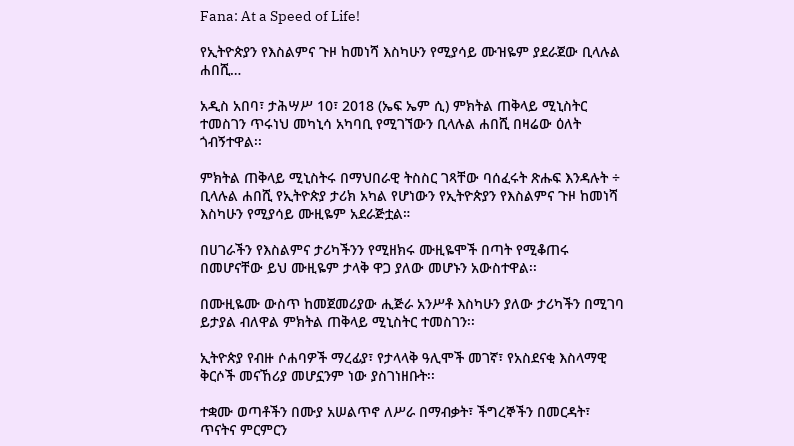Fana: At a Speed of Life!

የኢትዮጵያን የእስልምና ጉዞ ከመነሻ እስካሁን የሚያሳይ ሙዝዬም ያደራጀው ቢላሉል ሐበሺ…

አዲስ አበባ፣ ታሕሣሥ 10፣ 2018 (ኤፍ ኤም ሲ) ምክትል ጠቅላይ ሚኒስትር ተመስገን ጥሩነህ መካኒሳ አካባቢ የሚገኘውን ቢላሉል ሐበሺ በዛሬው ዕለት ጎብኝተዋል፡፡

ምክትል ጠቅላይ ሚኒስትሩ በማህበራዊ ትስስር ገጻቸው ባሰፈሩት ጽሑፍ እንዳሉት ÷ ቢላሉል ሐበሺ የኢትዮጵያ ታሪክ አካል የሆነውን የኢትዮጵያን የእስልምና ጉዞ ከመነሻ እስካሁን የሚያሳይ ሙዚዬም አደራጅቷል።

በሀገራችን የእስልምና ታሪካችንን የሚዘክሩ ሙዚዬሞች በጣት የሚቆጠሩ በመሆናቸው ይህ ሙዚዬም ታላቅ ዋጋ ያለው መሆኑን አውስተዋል፡፡

በሙዚዬሙ ውስጥ ከመጀመሪያው ሒጅራ አንሥቶ እስካሁን ያለው ታሪካችን በሚገባ ይታያል ብለዋል ምክትል ጠቅላይ ሚኒስትር ተመስገን፡፡

ኢትዮጵያ የብዙ ሶሐባዎች ማረፊያ፣ የታላላቅ ዓሊሞች መገኛ፣ የአስደናቂ እስላማዊ ቅርሶች መናኸሪያ መሆኗንም ነው ያስገነዘቡት፡፡

ተቋሙ ወጣቶችን በሙያ አሠልጥኖ ለሥራ በማብቃት፣ ችግረኞችን በመርዳት፣ ጥናትና ምርምርን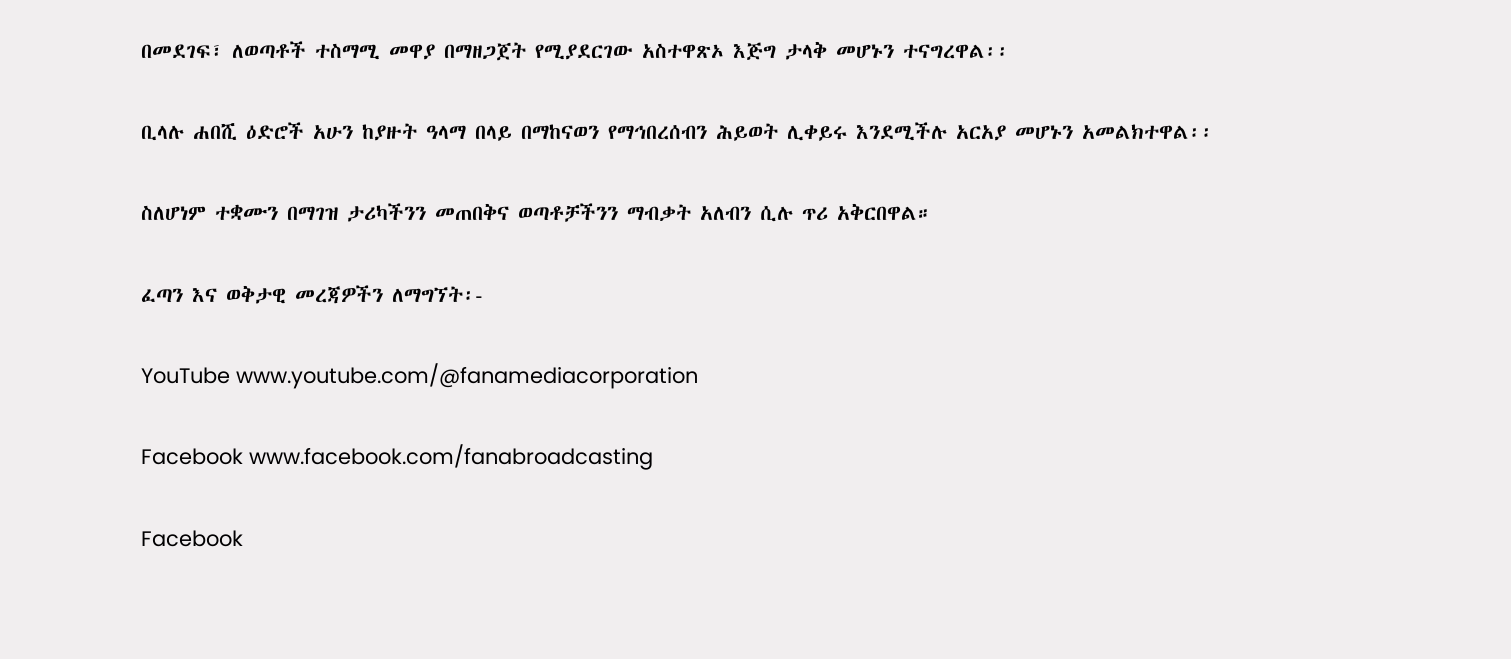በመደገፍ፣ ለወጣቶች ተስማሚ መዋያ በማዘጋጀት የሚያደርገው አስተዋጽኦ እጅግ ታላቅ መሆኑን ተናግረዋል፡፡

ቢላሉ ሐበሺ ዕድሮች አሁን ከያዙት ዓላማ በላይ በማከናወን የማኅበረሰብን ሕይወት ሊቀይሩ እንደሚችሉ አርአያ መሆኑን አመልክተዋል፡፡

ስለሆነም ተቋሙን በማገዝ ታሪካችንን መጠበቅና ወጣቶቻችንን ማብቃት አለብን ሲሉ ጥሪ አቅርበዋል።

ፈጣን እና ወቅታዊ መረጃዎችን ለማግኘት፡-

YouTube www.youtube.com/@fanamediacorporation

Facebook www.facebook.com/fanabroadcasting

Facebook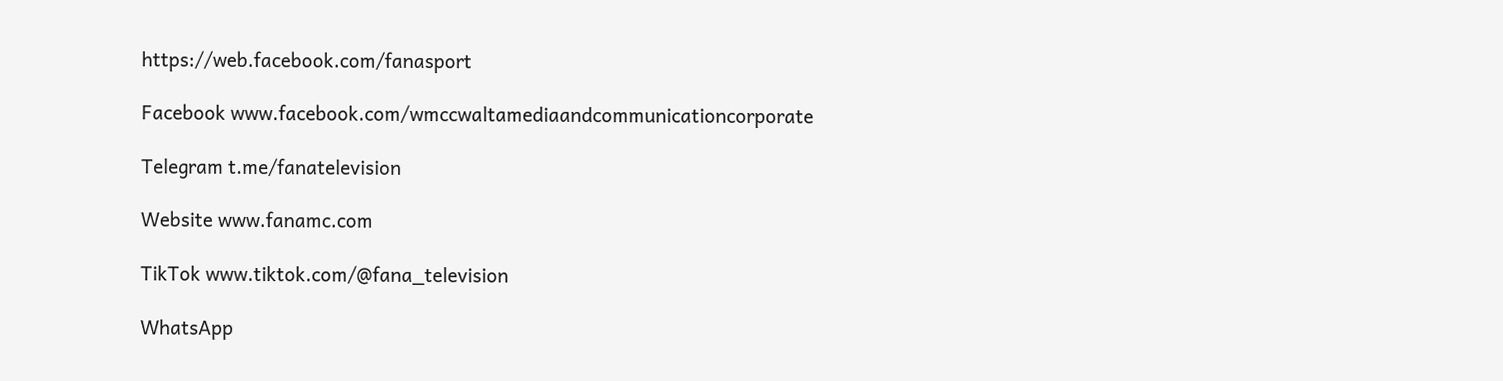https://web.facebook.com/fanasport

Facebook www.facebook.com/wmccwaltamediaandcommunicationcorporate

Telegram t.me/fanatelevision

Website www.fanamc.com

TikTok www.tiktok.com/@fana_television

WhatsApp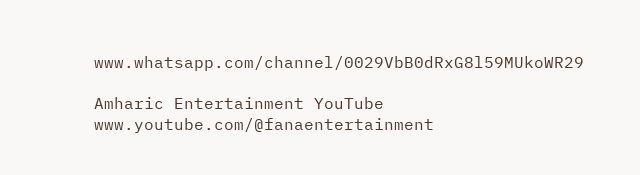www.whatsapp.com/channel/0029VbB0dRxG8l59MUkoWR29

Amharic Entertainment YouTube www.youtube.com/@fanaentertainment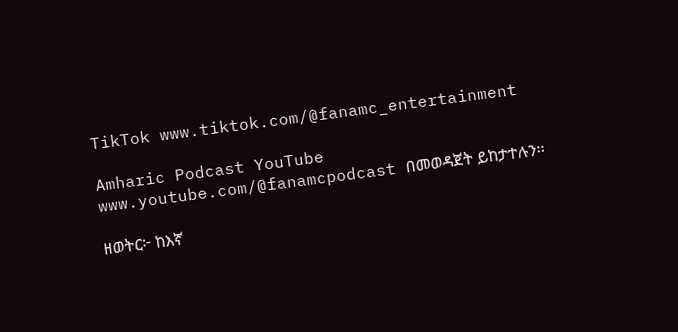TikTok www.tiktok.com/@fanamc_entertainment

Amharic Podcast YouTube www.youtube.com/@fanamcpodcast በመወዳጀት ይከታተሉን፡፡

ዘወትር፦ ከእኛ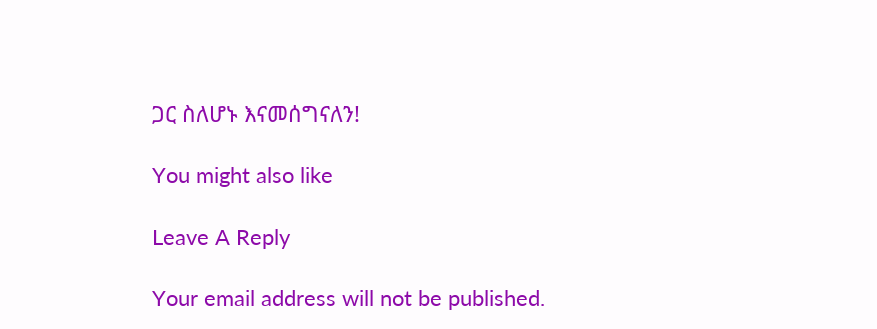ጋር ስለሆኑ እናመሰግናለን!

You might also like

Leave A Reply

Your email address will not be published.